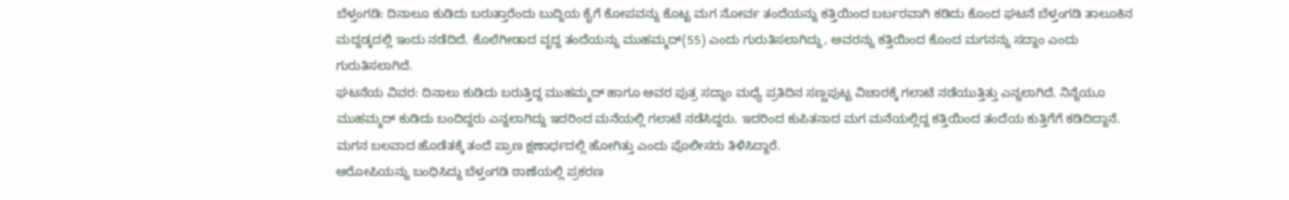ಬೆಳ್ತಂಗಡಿ: ದಿನಾಲೂ ಕುಡಿದು ಬರುತ್ತಾರೆಂದು ಬುದ್ದಿಯ ಕೈಗೆ ಕೋಪವನ್ನು ಕೊಟ್ಟ ಮಗ ನೋರ್ವ ತಂದೆಯನ್ನು ಕತ್ತಿಯಿಂದ ಬರ್ಬರವಾಗಿ ಕಡಿದು ಕೊಂದ ಘಟನೆ ಬೆಳ್ತಂಗಡಿ ತಾಲೂಕಿನ ಮದ್ದಡ್ಕದಲ್ಲಿ ಇಂದು ನಡೆದಿದೆ. ಕೊಲೆಗೀಡಾದ ವೃದ್ದ ತಂದೆಯನ್ನು ಮುಹಮ್ಮದ್(55) ಎಂದು ಗುರುತಿಸಲಾಗಿದ್ದು, ಅವರನ್ನು ಕತ್ತಿಯಿಂದ ಕೊಂದ ಮಗನನ್ನು ಸದ್ದಾಂ ಎಂದು ಗುರುತಿಸಲಾಗಿದೆ.
ಘಟನೆಯ ವಿವರ: ದಿನಾಲು ಕುಡಿದು ಬರುತ್ತಿದ್ದ ಮುಹಮ್ಮದ್ ಹಾಗೂ ಅವರ ಪುತ್ರ ಸದ್ದಾಂ ಮಧ್ಯೆ ಪ್ರತಿದಿನ ಸಣ್ಣಪುಟ್ಟ ವಿಚಾರಕ್ಕೆ ಗಲಾಟೆ ನಡೆಯುತ್ತಿತ್ತು ಎನ್ನಲಾಗಿದೆ. ನಿನ್ನೆಯೂ ಮುಹಮ್ಮದ್ ಕುಡಿದು ಬಂದಿದ್ದರು ಎನ್ನಲಾಗಿದ್ದು ಇದರಿಂದ ಮನೆಯಲ್ಲಿ ಗಲಾಟೆ ನಡೆಸಿದ್ದರು. ಇದರಿಂದ ಕುಪಿತನಾದ ಮಗ ಮನೆಯಲ್ಲಿದ್ದ ಕತ್ತಿಯಿಂದ ತಂದೆಯ ಕುತ್ತಿಗೆಗೆ ಕಡಿದಿದ್ದಾನೆ. ಮಗನ ಬಲವಾದ ಹೊಡೆತಕ್ಕೆ ತಂದೆ ಪ್ರಾಣ ಕ್ಷಣಾರ್ಧದಲ್ಲಿ ಹೋಗಿತ್ತು ಎಂದು ಪೊಲೀಸರು ತಿಳಿಸಿದ್ದಾರೆ.
ಆರೋಪಿಯನ್ನು ಬಂಧಿಸಿದ್ದು ಬೆಳ್ತಂಗಡಿ ಠಾಣೆಯಲ್ಲಿ ಪ್ರಕರಣ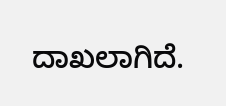ದಾಖಲಾಗಿದೆ.